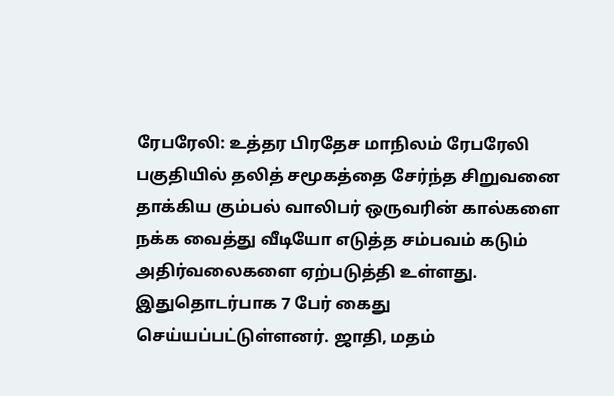ரேபரேலி: உத்தர பிரதேச மாநிலம் ரேபரேலி பகுதியில் தலித் சமூகத்தை சேர்ந்த சிறுவனை தாக்கிய கும்பல் வாலிபர் ஒருவரின் கால்களை நக்க வைத்து வீடியோ எடுத்த சம்பவம் கடும் அதிர்வலைகளை ஏற்படுத்தி உள்ளது. இதுதொடர்பாக 7 பேர் கைது செய்யப்பட்டுள்ளனர். ஜாதி, மதம்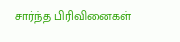சார்ந்த பிரிவினைகள்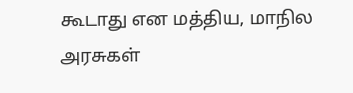கூடாது என மத்திய, மாநில அரசுகள்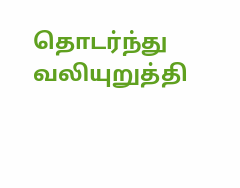தொடர்ந்து வலியுறுத்தி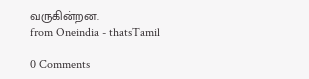வருகின்றன.
from Oneindia - thatsTamil

0 Comments